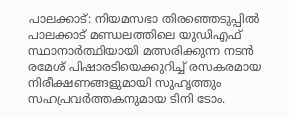പാലക്കാട്: നിയമസഭാ തിരഞ്ഞെടുപ്പിൽ പാലക്കാട് മണ്ഡലത്തിലെ യുഡിഎഫ് സ്ഥാനാർത്ഥിയായി മത്സരിക്കുന്ന നടൻ രമേശ് പിഷാരടിയെക്കുറിച്ച് രസകരമായ നിരീക്ഷണങ്ങളുമായി സുഹൃത്തും സഹപ്രവർത്തകനുമായ ടിനി ടോം.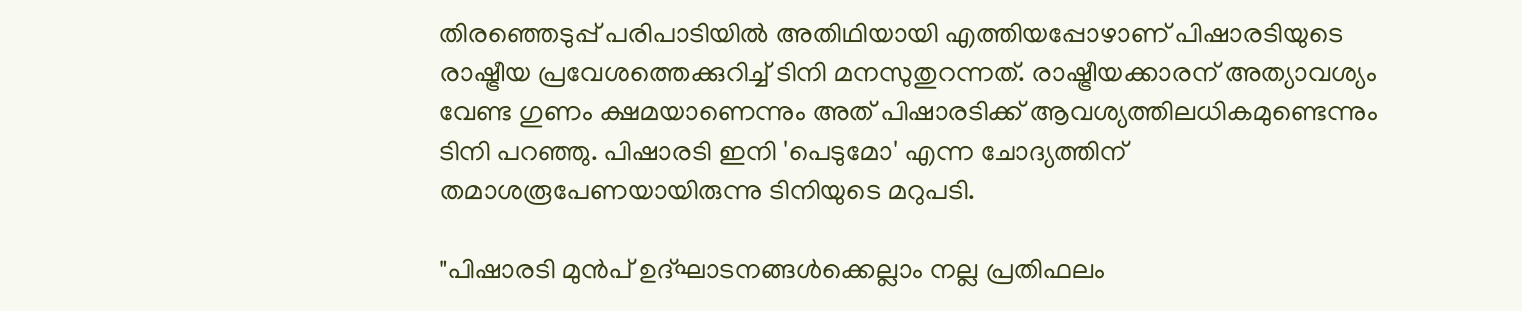തിരഞ്ഞെടുപ്പ് പരിപാടിയിൽ അതിഥിയായി എത്തിയപ്പോഴാണ് പിഷാരടിയുടെ രാഷ്ട്രീയ പ്രവേശത്തെക്കുറിച്ച് ടിനി മനസുതുറന്നത്. രാഷ്ട്രീയക്കാരന് അത്യാവശ്യം വേണ്ട ഗുണം ക്ഷമയാണെന്നും അത് പിഷാരടിക്ക് ആവശ്യത്തിലധികമുണ്ടെന്നും ടിനി പറഞ്ഞു. പിഷാരടി ഇനി 'പെടുമോ' എന്ന ചോദ്യത്തിന് തമാശരൂപേണയായിരുന്നു ടിനിയുടെ മറുപടി.

"പിഷാരടി മുൻപ് ഉദ്ഘാടനങ്ങൾക്കെല്ലാം നല്ല പ്രതിഫലം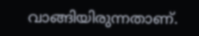വാങ്ങിയിരുന്നതാണ്.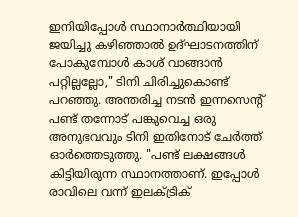ഇനിയിപ്പോൾ സ്ഥാനാർത്ഥിയായി ജയിച്ചു കഴിഞ്ഞാൽ ഉദ്ഘാടനത്തിന് പോകുമ്പോൾ കാശ് വാങ്ങാൻ പറ്റില്ലല്ലോ," ടിനി ചിരിച്ചുകൊണ്ട് പറഞ്ഞു. അന്തരിച്ച നടൻ ഇന്നസെന്റ് പണ്ട് തന്നോട് പങ്കുവെച്ച ഒരു അനുഭവവും ടിനി ഇതിനോട് ചേർത്ത് ഓർത്തെടുത്തു. "പണ്ട് ലക്ഷങ്ങൾ കിട്ടിയിരുന്ന സ്ഥാനത്താണ്. ഇപ്പോൾ രാവിലെ വന്ന് ഇലക്ട്രിക്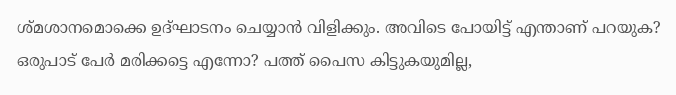ശ്മശാനമൊക്കെ ഉദ്ഘാടനം ചെയ്യാൻ വിളിക്കും. അവിടെ പോയിട്ട് എന്താണ് പറയുക? ഒരുപാട് പേർ മരിക്കട്ടെ എന്നോ? പത്ത് പൈസ കിട്ടുകയുമില്ല,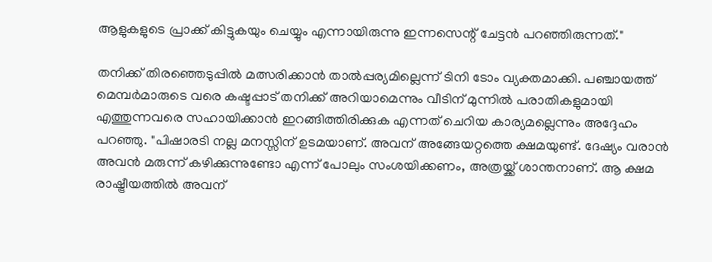ആളുകളുടെ പ്രാക്ക് കിട്ടുകയും ചെയ്യും എന്നായിരുന്നു ഇന്നസെന്റ് ചേട്ടൻ പറഞ്ഞിരുന്നത്."

തനിക്ക് തിരഞ്ഞെടുപ്പിൽ മത്സരിക്കാൻ താൽപ്പര്യമില്ലെന്ന് ടിനി ടോം വ്യക്തമാക്കി. പഞ്ചായത്ത് മെമ്പർമാരുടെ വരെ കഷ്ടപ്പാട് തനിക്ക് അറിയാമെന്നും വീടിന് മുന്നിൽ പരാതികളുമായി എത്തുന്നവരെ സഹായിക്കാൻ ഇറങ്ങിത്തിരിക്കുക എന്നത് ചെറിയ കാര്യമല്ലെന്നും അദ്ദേഹം പറഞ്ഞു. "പിഷാരടി നല്ല മനസ്സിന് ഉടമയാണ്. അവന് അങ്ങേയറ്റത്തെ ക്ഷമയുണ്ട്. ദേഷ്യം വരാൻ അവൻ മരുന്ന് കഴിക്കുന്നുണ്ടോ എന്ന് പോലും സംശയിക്കണം, അത്രയ്ക്ക് ശാന്തനാണ്. ആ ക്ഷമ രാഷ്ട്രീയത്തിൽ അവന്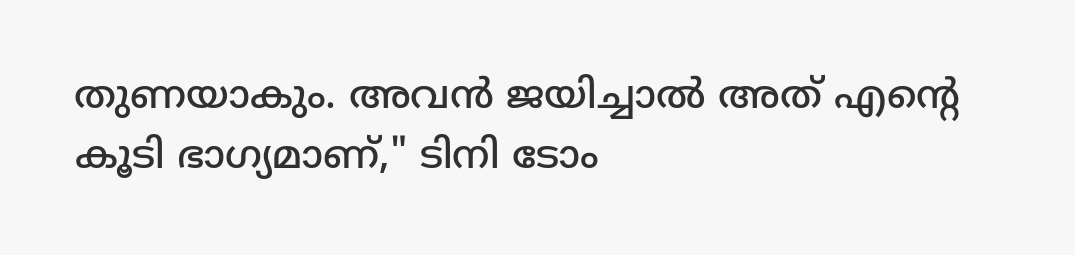തുണയാകും. അവൻ ജയിച്ചാൽ അത് എന്റെ കൂടി ഭാഗ്യമാണ്," ടിനി ടോം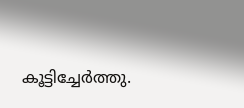കൂട്ടിച്ചേർത്തു.